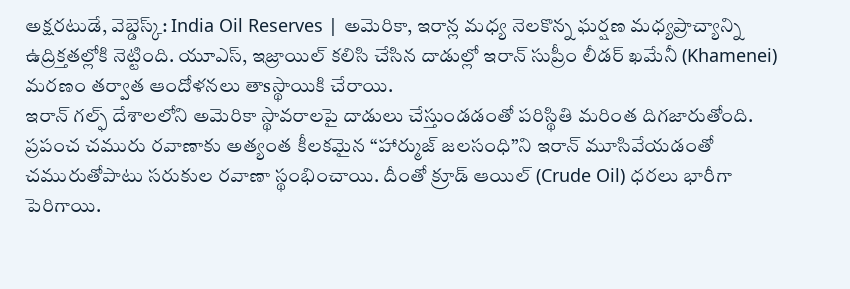అక్షరటుడే, వెబ్డెస్క్: India Oil Reserves | అమెరికా, ఇరాన్ల మధ్య నెలకొన్న ఘర్షణ మధ్యప్రాచ్యాన్ని ఉద్రిక్తతల్లోకి నెట్టింది. యూఎస్, ఇజ్రాయిల్ కలిసి చేసిన దాడుల్లో ఇరాన్ సుప్రీం లీడర్ ఖమేనీ (Khamenei) మరణం తర్వాత ఆందోళనలు తాsస్థాయికి చేరాయి.
ఇరాన్ గల్ఫ్ దేశాలలోని అమెరికా స్థావరాలపై దాడులు చేస్తుండడంతో పరిస్థితి మరింత దిగజారుతోంది. ప్రపంచ చమురు రవాణాకు అత్యంత కీలకమైన “హార్ముజ్ జలసంధి”ని ఇరాన్ మూసివేయడంతో చమురుతోపాటు సరుకుల రవాణా స్థంభించాయి. దీంతో క్రూడ్ ఆయిల్ (Crude Oil) ధరలు భారీగా పెరిగాయి.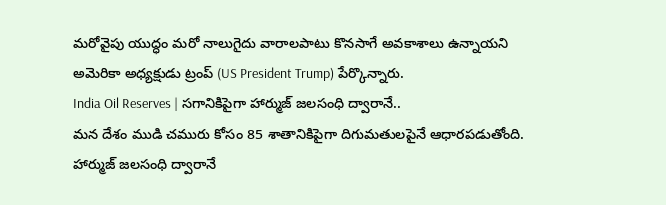మరోవైపు యుద్ధం మరో నాలుగైదు వారాలపాటు కొనసాగే అవకాశాలు ఉన్నాయని అమెరికా అధ్యక్షుడు ట్రంప్ (US President Trump) పేర్కొన్నారు.
India Oil Reserves | సగానికిపైగా హార్ముజ్ జలసంధి ద్వారానే..
మన దేశం ముడి చమురు కోసం 85 శాతానికిపైగా దిగుమతులపైనే ఆధారపడుతోంది. హార్ముజ్ జలసంధి ద్వారానే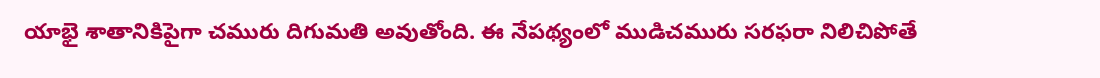యాభై శాతానికిపైగా చమురు దిగుమతి అవుతోంది. ఈ నేపథ్యంలో ముడిచమురు సరఫరా నిలిచిపోతే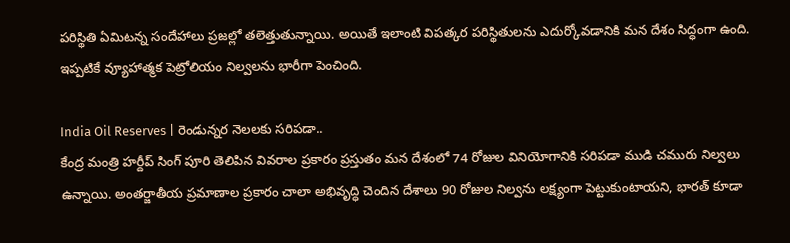పరిస్థితి ఏమిటన్న సందేహాలు ప్రజల్లో తలెత్తుతున్నాయి. అయితే ఇలాంటి విపత్కర పరిస్థితులను ఎదుర్కోవడానికి మన దేశం సిద్ధంగా ఉంది. ఇప్పటికే వ్యూహాత్మక పెట్రోలియం నిల్వలను భారీగా పెంచింది.

India Oil Reserves | రెండున్నర నెలలకు సరిపడా..
కేంద్ర మంత్రి హర్దీప్ సింగ్ పూరి తెలిపిన వివరాల ప్రకారం ప్రస్తుతం మన దేశంలో 74 రోజుల వినియోగానికి సరిపడా ముడి చమురు నిల్వలు ఉన్నాయి. అంతర్జాతీయ ప్రమాణాల ప్రకారం చాలా అభివృద్ధి చెందిన దేశాలు 90 రోజుల నిల్వను లక్ష్యంగా పెట్టుకుంటాయని, భారత్ కూడా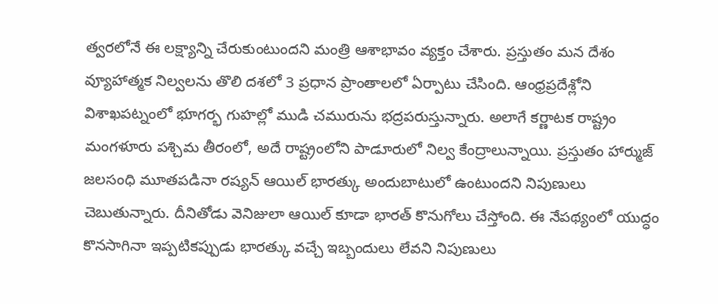త్వరలోనే ఈ లక్ష్యాన్ని చేరుకుంటుందని మంత్రి ఆశాభావం వ్యక్తం చేశారు. ప్రస్తుతం మన దేశం వ్యూహాత్మక నిల్వలను తొలి దశలో 3 ప్రధాన ప్రాంతాలలో ఏర్పాటు చేసింది. ఆంధ్రప్రదేశ్లోని విశాఖపట్నంలో భూగర్భ గుహల్లో ముడి చమురును భద్రపరుస్తున్నారు. అలాగే కర్ణాటక రాష్ట్రం మంగళూరు పశ్చిమ తీరంలో, అదే రాష్ట్రంలోని పాడూరులో నిల్వ కేంద్రాలున్నాయి. ప్రస్తుతం హార్ముజ్ జలసంధి మూతపడినా రష్యన్ ఆయిల్ భారత్కు అందుబాటులో ఉంటుందని నిపుణులు చెబుతున్నారు. దీనితోడు వెనిజులా ఆయిల్ కూడా భారత్ కొనుగోలు చేస్తోంది. ఈ నేపథ్యంలో యుద్ధం కొనసాగినా ఇప్పటికప్పుడు భారత్కు వచ్చే ఇబ్బందులు లేవని నిపుణులు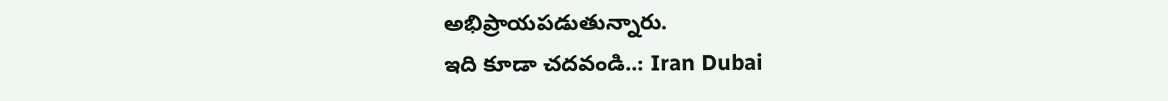అభిప్రాయపడుతున్నారు.
ఇది కూడా చదవండి..: Iran Dubai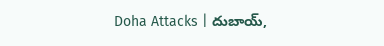Doha Attacks | దుబాయ్,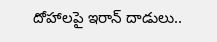దోహాలపై ఇరాన్ దాడులు..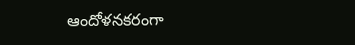ఆందోళనకరంగా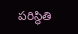పరిస్థితి